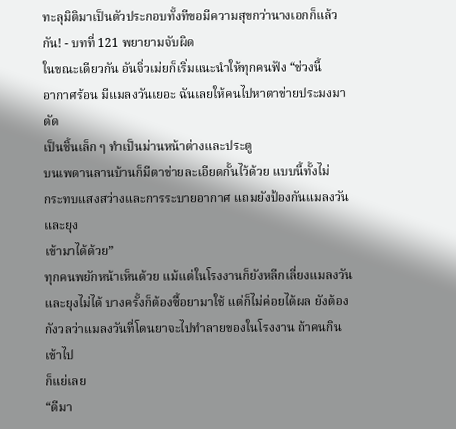ทะลุมิติมาเป็นตัวประกอบทั้งทีขอมีความสุขกว่านางเอกก็แล้วกัน! - บทที่ 121 พยายามจับผิด
ในขณะเดียวกัน อันจิ่วเม่ยก็เริ่มแนะนำให้ทุกคนฟัง “ช่วงนี้
อากาศร้อน มีแมลงวันเยอะ ฉันเลยให้คนไปหาตาข่ายประมงมาตัด
เป็นชิ้นเล็ก ๆ ทำเป็นม่านหน้าต่างและประตู
บนเพดานลานบ้านก็มีตาข่ายละเอียดกั้นไว้ด้วย แบบนี้ทั้งไม่
กระทบแสงสว่างและการระบายอากาศ แถมยังป้องกันแมลงวันและยุง
เข้ามาได้ด้วย”
ทุกคนพยักหน้าเห็นด้วย แม้แต่ในโรงงานก็ยังหลีกเลี่ยงแมลงวัน
และยุงไม่ได้ บางครั้งก็ต้องซื้อยามาใช้ แต่ก็ไม่ค่อยได้ผล ยังต้อง
กังวลว่าแมลงวันที่โดนยาจะไปทำลายของในโรงงาน ถ้าคนกินเข้าไป
ก็แย่เลย
“ดีมา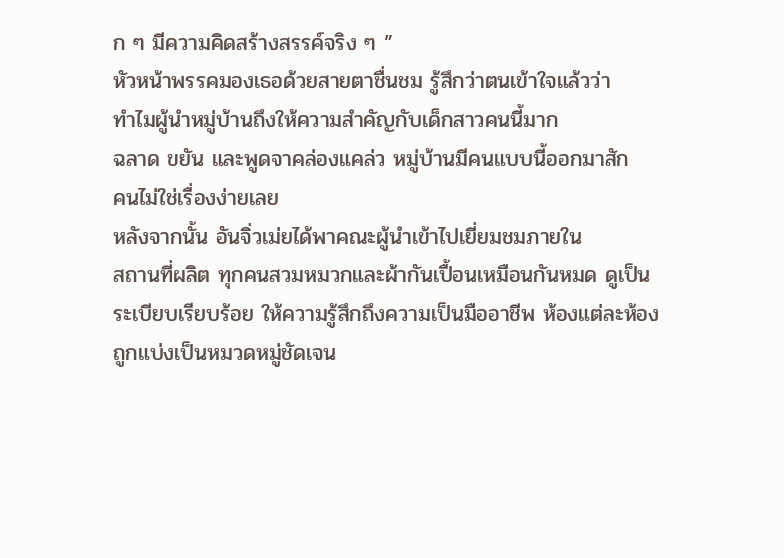ก ๆ มีความคิดสร้างสรรค์จริง ๆ ”
หัวหน้าพรรคมองเธอด้วยสายตาชื่นชม รู้สึกว่าตนเข้าใจแล้วว่า
ทำไมผู้นำหมู่บ้านถึงให้ความสำคัญกับเด็กสาวคนนี้มาก
ฉลาด ขยัน และพูดจาคล่องแคล่ว หมู่บ้านมีคนแบบนี้ออกมาสัก
คนไม่ใช่เรื่องง่ายเลย
หลังจากนั้น อันจิ่วเม่ยได้พาคณะผู้นำเข้าไปเยี่ยมชมภายใน
สถานที่ผลิต ทุกคนสวมหมวกและผ้ากันเปื้อนเหมือนกันหมด ดูเป็น
ระเบียบเรียบร้อย ให้ความรู้สึกถึงความเป็นมืออาชีพ ห้องแต่ละห้อง
ถูกแบ่งเป็นหมวดหมู่ชัดเจน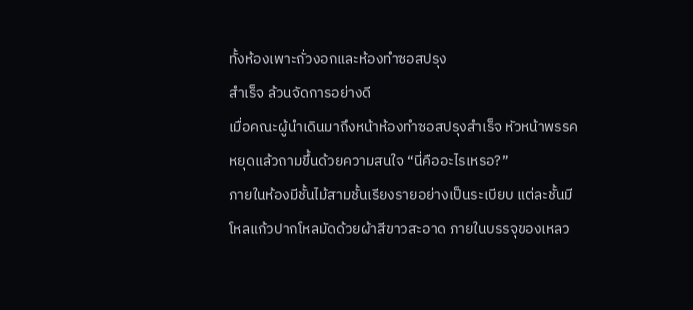ทั้งห้องเพาะถั่วงอกและห้องทำซอสปรุง
สำเร็จ ล้วนจัดการอย่างดี
เมื่อคณะผู้นำเดินมาถึงหน้าห้องทำซอสปรุงสำเร็จ หัวหน้าพรรค
หยุดแล้วถามขึ้นด้วยความสนใจ “นี่คืออะไรเหรอ?”
ภายในห้องมีชั้นไม้สามชั้นเรียงรายอย่างเป็นระเบียบ แต่ละชั้นมี
โหลแก้วปากโหลมัดด้วยผ้าสีขาวสะอาด ภายในบรรจุของเหลว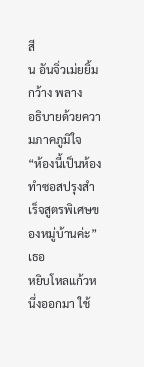สี
น อันจิ่วเม่ยยิ้มกว้าง พลาง
อธิบายด้วยความภาคภูมิใจ
“ห้องนี้เป็นห้องทำซอสปรุงสำเร็จสูตรพิเศษของหมู่บ้านค่ะ” เธอ
หยิบโหลแก้วหนึ่งออกมา ใช้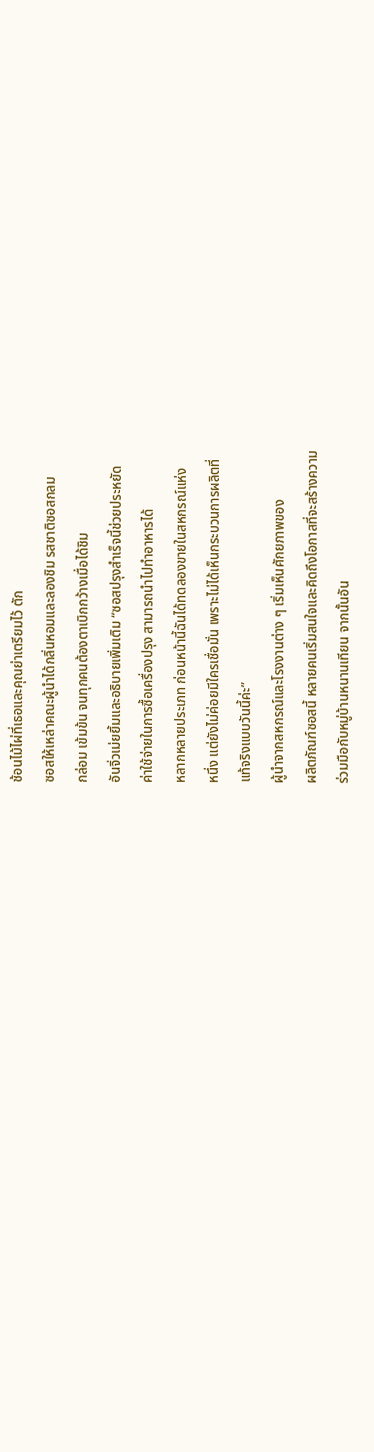ช้อนไม้ไผ่ที่เธอและคุณย่าเตรียมไว้ ตัก
ซอสให้เหล่าคณะผู้นำได้กลิ่นหอมและลองชิม รสชาติซอสกลม
กล่อม เข้มข้น จนทุกคนต้องตาเบิกกว้างเมื่อได้ชิม
อันจิ่วเม่ยยิ้มและอธิบายเพิ่มเติม “ซอสปรุงสำเร็จนี้ช่วยประหยัด
ค่าใช้จ่ายในการซื้อเครื่องปรุง สามารถนำไปทำอาหารได้
หลากหลายประเภท ก่อนหน้านี้ฉันได้ทดลองขายในสหกรณ์แห่ง
หนึ่ง แต่ยังไม่ค่อยมีใครเชื่อมั่น เพราะไม่ได้เห็นกระบวนการผลิตที่
แท้จริงแบบวันนี้ค่ะ”
ผู้นำจากสหกรณ์และโรงงานต่าง ๆ เริ่มเห็นศักยภาพของ
ผลิตภัณฑ์ซอสนี้ หลายคนเริ่มสนใจและคิดถึงโอกาสที่จะสร้างความ
ร่วมมือกับหมู่บ้านหนานเทียน จากนั้นอัน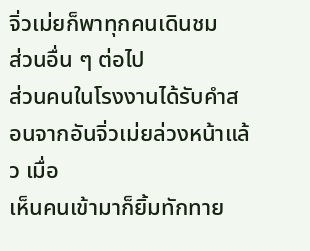จิ่วเม่ยก็พาทุกคนเดินชม
ส่วนอื่น ๆ ต่อไป
ส่วนคนในโรงงานได้รับคำสอนจากอันจิ่วเม่ยล่วงหน้าแล้ว เมื่อ
เห็นคนเข้ามาก็ยิ้มทักทาย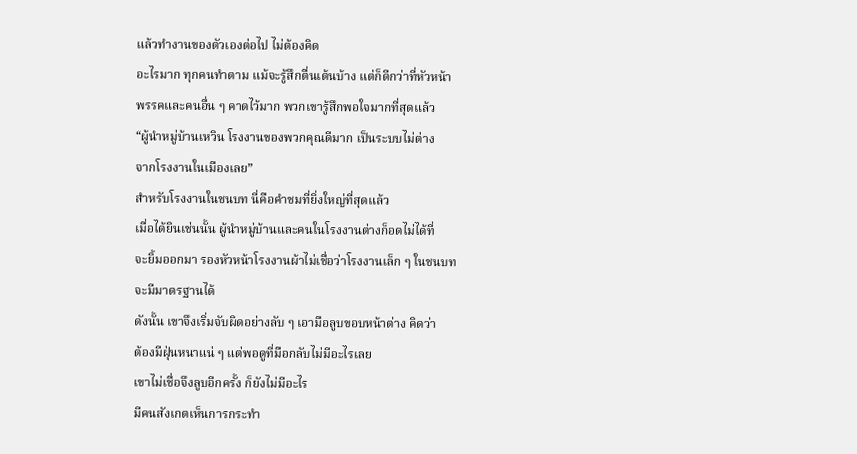แล้วทำงานของตัวเองต่อไป ไม่ต้องคิด
อะไรมาก ทุกคนทำตาม แม้จะรู้สึกตื่นเต้นบ้าง แต่ก็ดีกว่าที่หัวหน้า
พรรคและคนอื่น ๆ คาดไว้มาก พวกเขารู้สึกพอใจมากที่สุดแล้ว
“ผู้นำหมู่บ้านเหวิน โรงงานของพวกคุณดีมาก เป็นระบบไม่ต่าง
จากโรงงานในเมืองเลย”
สำหรับโรงงานในชนบท นี่คือคำชมที่ยิ่งใหญ่ที่สุดแล้ว
เมื่อได้ยินเช่นนั้น ผู้นำหมู่บ้านและคนในโรงงานต่างก็อดไม่ได้ที่
จะยิ้มออกมา รองหัวหน้าโรงงานผ้าไม่เชื่อว่าโรงงานเล็ก ๆ ในชนบท
จะมีมาตรฐานได้
ดังนั้น เขาจึงเริ่มจับผิดอย่างลับ ๆ เอามือลูบขอบหน้าต่าง คิดว่า
ต้องมีฝุ่นหนาแน่ ๆ แต่พอดูที่มือกลับไม่มีอะไรเลย
เขาไม่เชื่อจึงลูบอีกครั้ง ก็ยังไม่มีอะไร
มีคนสังเกตเห็นการกระทำ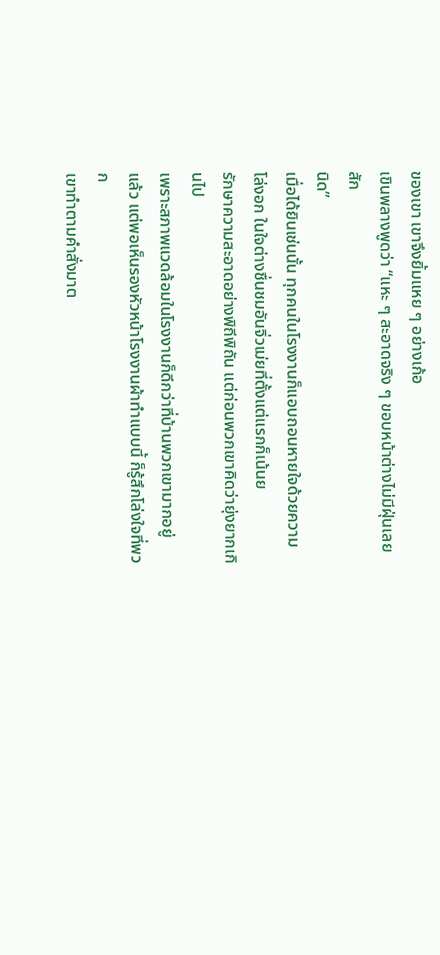ของเขา เขาจึงยิ้มแหย ๆ อย่างเก้อ
เขินพลางพูดว่า “แหะ ๆ สะอาดจริง ๆ ขอบหน้าต่างไม่มีฝุ่นเลยสัก
นิด”
เมื่อได้ยินเช่นนั้น ทุกคนในโรงงานก็แอบถอนหายใจด้วยความ
โล่งอก ในใจต่างชื่นชมอันจิ่วเม่ยที่ตั้งแต่แรกก็เน้นย
รักษาความสะอาดอย่างพิถีพิถัน แต่ก่อนพวกเขาคิดว่ายุ่งยากเกินไป
เพราะสภาพแวดล้อมในโรงงานก็ดีกว่าที่บ้านพวกเขามากอยู่
แล้ว แต่พอเห็นรองหัวหน้าโรงงานผ้าทำแบบนี้ ก็รู้สึกโล่งใจที่พวก
เขาทำตามคำสั่งมาต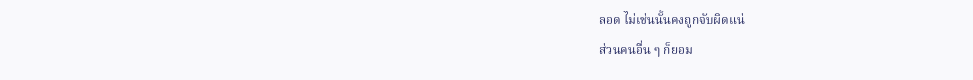ลอด ไม่เช่นนั้นคงถูกจับผิดแน่
ส่วนคนอื่น ๆ ก็ยอม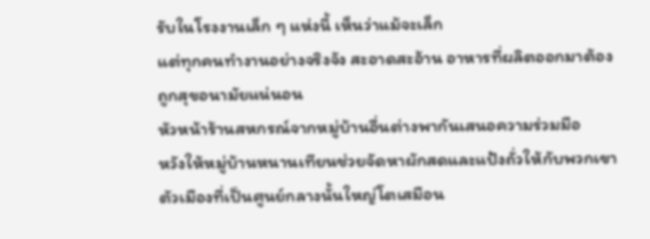รับในโรงงานเล็ก ๆ แห่งนี้ เห็นว่าแม้จะเล็ก
แต่ทุกคนทำงานอย่างจริงจัง สะอาดสะอ้าน อาหารที่ผลิตออกมาต้อง
ถูกสุขอนามัยแน่นอน
หัวหน้าร้านสหกรณ์จากหมู่บ้านอื่นต่างพากันเสนอความร่วมมือ
หวังให้หมู่บ้านหนานเทียนช่วยจัดหาผักสดและแป้งถั่วให้กับพวกเขา
ตัวเมืองที่เป็นศูนย์กลางนั้นใหญ่โตเสมือน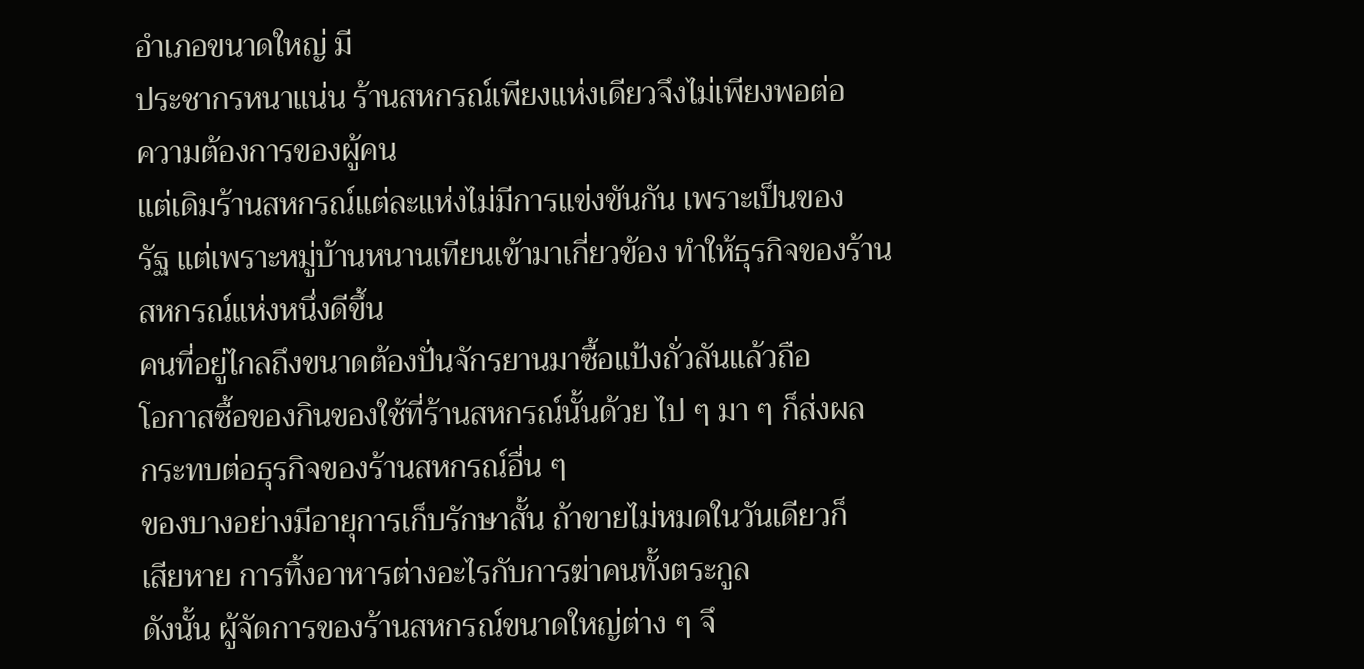อำเภอขนาดใหญ่ มี
ประชากรหนาแน่น ร้านสหกรณ์เพียงแห่งเดียวจึงไม่เพียงพอต่อ
ความต้องการของผู้คน
แต่เดิมร้านสหกรณ์แต่ละแห่งไม่มีการแข่งขันกัน เพราะเป็นของ
รัฐ แต่เพราะหมู่บ้านหนานเทียนเข้ามาเกี่ยวข้อง ทำให้ธุรกิจของร้าน
สหกรณ์แห่งหนึ่งดีขึ้น
คนที่อยู่ไกลถึงขนาดต้องปั่นจักรยานมาซื้อแป้งถั่วลันแล้วถือ
โอกาสซื้อของกินของใช้ที่ร้านสหกรณ์นั้นด้วย ไป ๆ มา ๆ ก็ส่งผล
กระทบต่อธุรกิจของร้านสหกรณ์อื่น ๆ
ของบางอย่างมีอายุการเก็บรักษาสั้น ถ้าขายไม่หมดในวันเดียวก็
เสียหาย การทิ้งอาหารต่างอะไรกับการฆ่าคนทั้งตระกูล
ดังนั้น ผู้จัดการของร้านสหกรณ์ขนาดใหญ่ต่าง ๆ จึ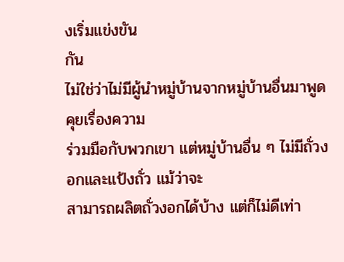งเริ่มแข่งขัน
กัน
ไม่ใช่ว่าไม่มีผู้นำหมู่บ้านจากหมู่บ้านอื่นมาพูดคุยเรื่องความ
ร่วมมือกับพวกเขา แต่หมู่บ้านอื่น ๆ ไม่มีถั่วงอกและแป้งถั่ว แม้ว่าจะ
สามารถผลิตถั่วงอกได้บ้าง แต่ก็ไม่ดีเท่า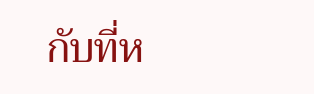กับที่ห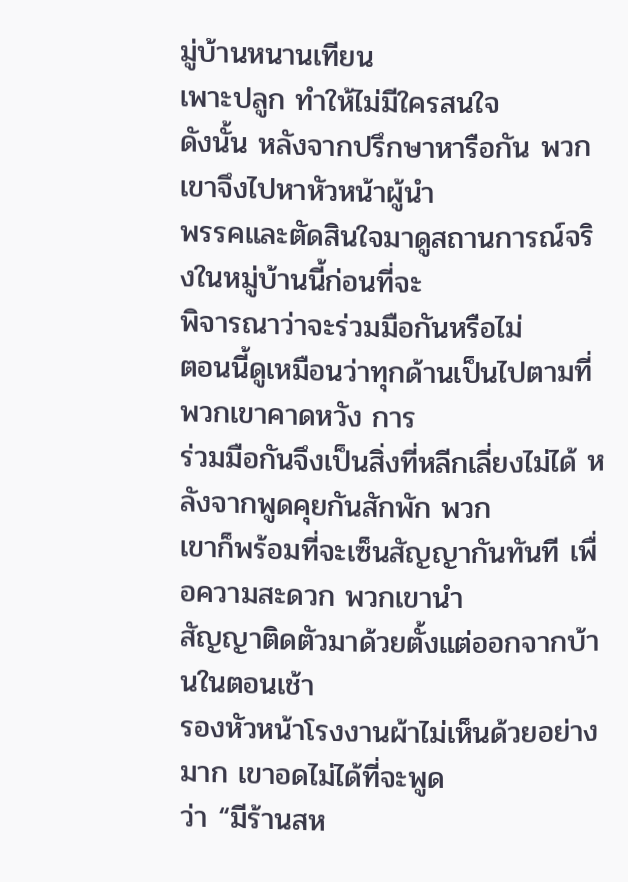มู่บ้านหนานเทียน
เพาะปลูก ทำให้ไม่มีใครสนใจ
ดังนั้น หลังจากปรึกษาหารือกัน พวกเขาจึงไปหาหัวหน้าผู้นำ
พรรคและตัดสินใจมาดูสถานการณ์จริงในหมู่บ้านนี้ก่อนที่จะ
พิจารณาว่าจะร่วมมือกันหรือไม่
ตอนนี้ดูเหมือนว่าทุกด้านเป็นไปตามที่พวกเขาคาดหวัง การ
ร่วมมือกันจึงเป็นสิ่งที่หลีกเลี่ยงไม่ได้ หลังจากพูดคุยกันสักพัก พวก
เขาก็พร้อมที่จะเซ็นสัญญากันทันที เพื่อความสะดวก พวกเขานำ
สัญญาติดตัวมาด้วยตั้งแต่ออกจากบ้านในตอนเช้า
รองหัวหน้าโรงงานผ้าไม่เห็นด้วยอย่างมาก เขาอดไม่ได้ที่จะพูด
ว่า “มีร้านสห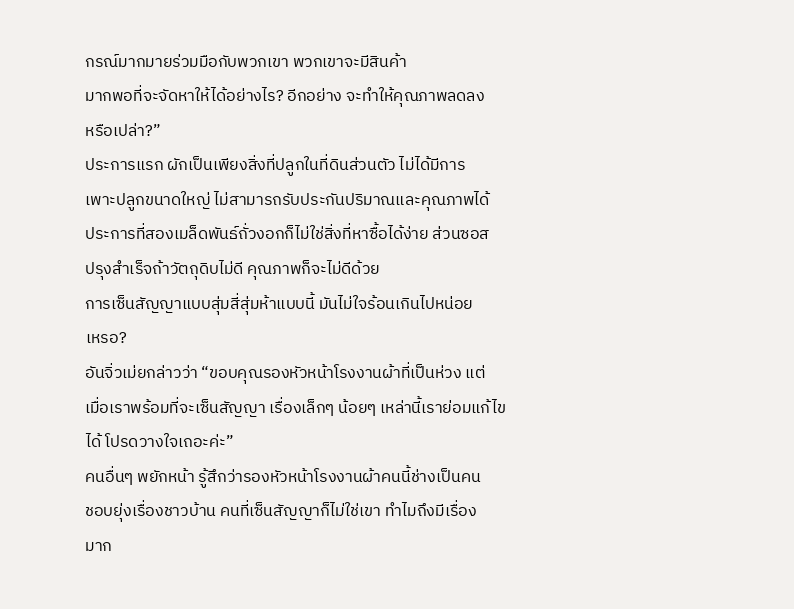กรณ์มากมายร่วมมือกับพวกเขา พวกเขาจะมีสินค้า
มากพอที่จะจัดหาให้ได้อย่างไร? อีกอย่าง จะทำให้คุณภาพลดลง
หรือเปล่า?”
ประการแรก ผักเป็นเพียงสิ่งที่ปลูกในที่ดินส่วนตัว ไม่ได้มีการ
เพาะปลูกขนาดใหญ่ ไม่สามารถรับประกันปริมาณและคุณภาพได้
ประการที่สองเมล็ดพันธ์ถั่วงอกก็ไม่ใช่สิ่งที่หาซื้อได้ง่าย ส่วนซอส
ปรุงสำเร็จถ้าวัตถุดิบไม่ดี คุณภาพก็จะไม่ดีด้วย
การเซ็นสัญญาแบบสุ่มสี่สุ่มห้าแบบนี้ มันไม่ใจร้อนเกินไปหน่อย
เหรอ?
อันจิ่วเม่ยกล่าวว่า “ขอบคุณรองหัวหน้าโรงงานผ้าที่เป็นห่วง แต่
เมื่อเราพร้อมที่จะเซ็นสัญญา เรื่องเล็กๆ น้อยๆ เหล่านี้เราย่อมแก้ไข
ได้ โปรดวางใจเถอะค่ะ”
คนอื่นๆ พยักหน้า รู้สึกว่ารองหัวหน้าโรงงานผ้าคนนี้ช่างเป็นคน
ชอบยุ่งเรื่องชาวบ้าน คนที่เซ็นสัญญาก็ไม่ใช่เขา ทำไมถึงมีเรื่อง
มาก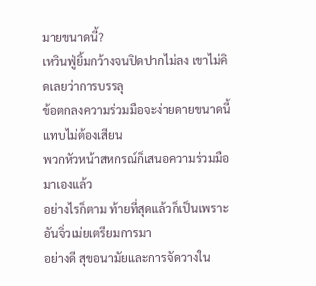มายขนาดนี้?
เหวินฟู่ยิ้มกว้างจนปิดปากไม่ลง เขาไม่คิดเลยว่าการบรรลุ
ข้อตกลงความร่วมมือจะง่ายดายขนาดนี้ แทบไม่ต้องเสียน
พวกหัวหน้าสหกรณ์ก็เสนอความร่วมมือมาเองแล้ว
อย่างไรก็ตาม ท้ายที่สุดแล้วก็เป็นเพราะอันจิ่วเม่ยเตรียมการมา
อย่างดี สุขอนามัยและการจัดวางใน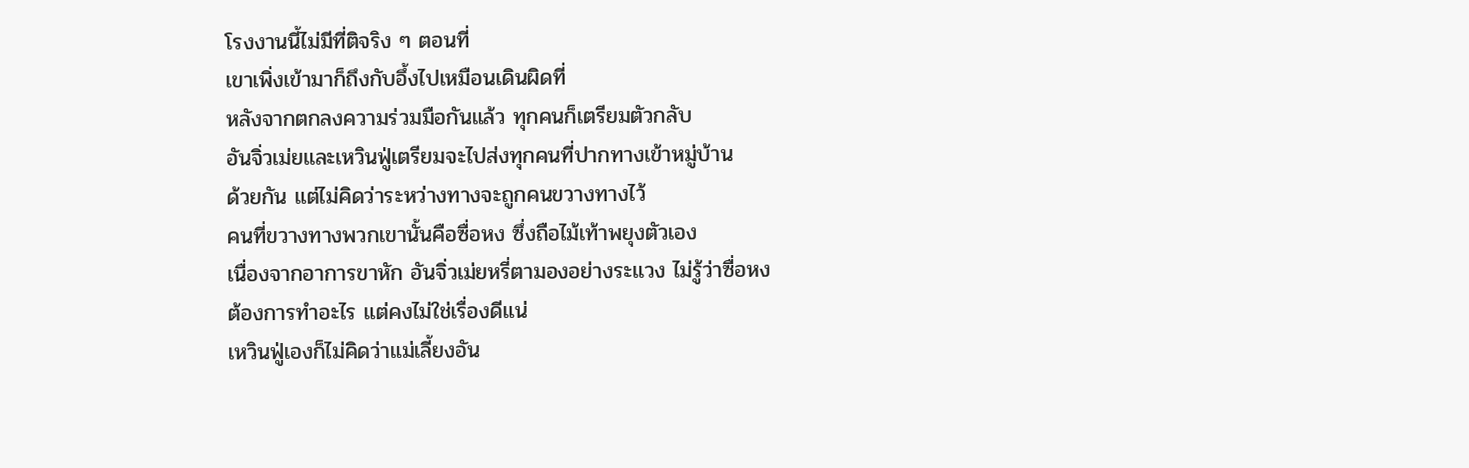โรงงานนี้ไม่มีที่ติจริง ๆ ตอนที่
เขาเพิ่งเข้ามาก็ถึงกับอึ้งไปเหมือนเดินผิดที่
หลังจากตกลงความร่วมมือกันแล้ว ทุกคนก็เตรียมตัวกลับ
อันจิ่วเม่ยและเหวินฟู่เตรียมจะไปส่งทุกคนที่ปากทางเข้าหมู่บ้าน
ด้วยกัน แต่ไม่คิดว่าระหว่างทางจะถูกคนขวางทางไว้
คนที่ขวางทางพวกเขานั้นคือซื่อหง ซึ่งถือไม้เท้าพยุงตัวเอง
เนื่องจากอาการขาหัก อันจิ่วเม่ยหรี่ตามองอย่างระแวง ไม่รู้ว่าซื่อหง
ต้องการทำอะไร แต่คงไม่ใช่เรื่องดีแน่
เหวินฟู่เองก็ไม่คิดว่าแม่เลี้ยงอัน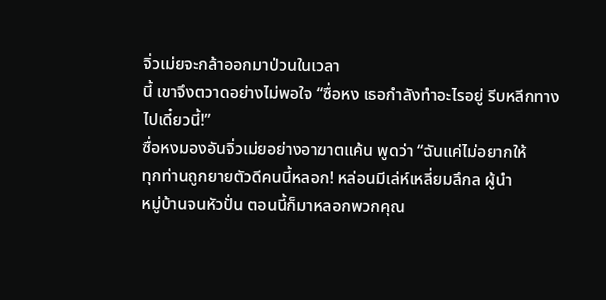จิ่วเม่ยจะกล้าออกมาป่วนในเวลา
นี้ เขาจึงตวาดอย่างไม่พอใจ “ซื่อหง เธอกำลังทำอะไรอยู่ รีบหลีกทาง
ไปเดี๋ยวนี้!”
ซื่อหงมองอันจิ่วเม่ยอย่างอาฆาตแค้น พูดว่า “ฉันแค่ไม่อยากให้
ทุกท่านถูกยายตัวดีคนนี้หลอก! หล่อนมีเล่ห์เหลี่ยมลึกล ผู้นำ
หมู่บ้านจนหัวปั่น ตอนนี้ก็มาหลอกพวกคุณ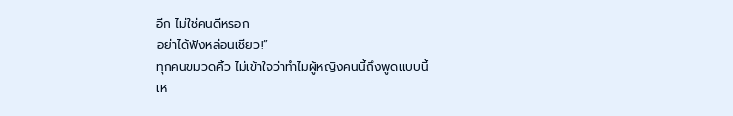อีก ไม่ใช่คนดีหรอก
อย่าได้ฟังหล่อนเชียว!”
ทุกคนขมวดคิ้ว ไม่เข้าใจว่าทำไมผู้หญิงคนนี้ถึงพูดแบบนี้
เห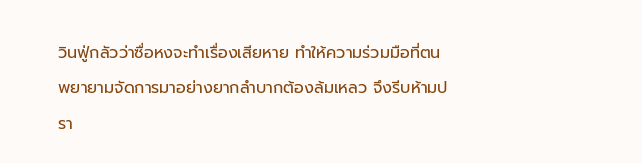วินฟู่กลัวว่าซื่อหงจะทำเรื่องเสียหาย ทำให้ความร่วมมือที่ตน
พยายามจัดการมาอย่างยากลำบากต้องล้มเหลว จึงรีบห้ามปรา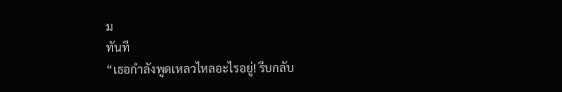ม
ทันที
“เธอกำลังพูดเหลวไหลอะไรอยู่! รีบกลับ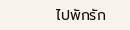ไปพักรัก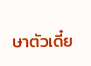ษาตัวเดี๋ย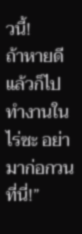วนี้!
ถ้าหายดีแล้วก็ไปทำงานในไร่ซะ อย่ามาก่อกวนที่นี่!”